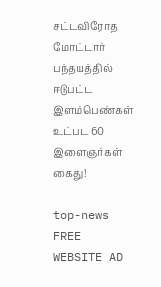சட்டவிரோத மோட்டார் பந்தயத்தில் ஈடுபட்ட இளம்பெண்கள் உட்பட 60 இளைஞர்கள் கைது!

top-news
FREE WEBSITE AD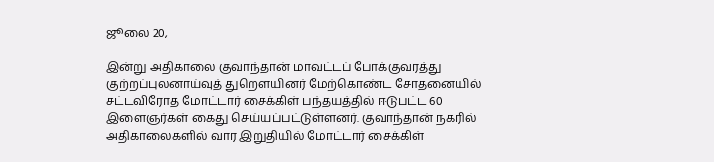ஜூலை 20,

இன்று அதிகாலை குவாந்தான் மாவட்டப் போக்குவரத்து குற்றப்புலனாய்வுத் துறௌயினர் மேற்கொண்ட சோதனையில் சட்டவிரோத மோட்டார் சைக்கிள் பந்தயத்தில் ஈடுபட்ட 60 இளைஞர்கள் கைது செய்யப்பட்டுள்ளனர். குவாந்தான் நகரில் அதிகாலைகளில் வார இறுதியில் மோட்டார் சைக்கிள்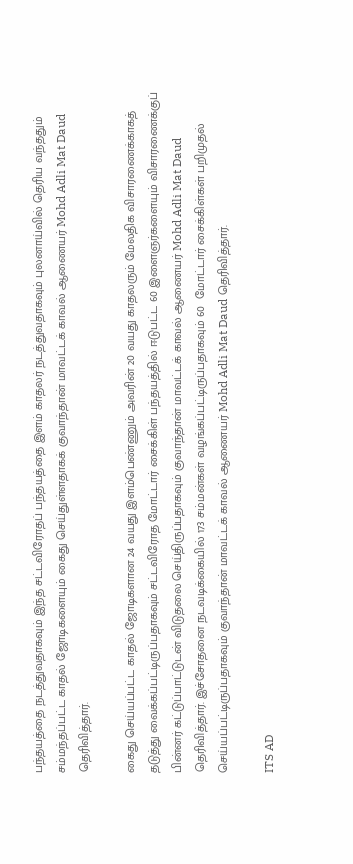பந்தயத்தை நடத்துவதாகவும் இந்த சட்டவிரோதப் பந்தயத்தை இளம் காதலர் நடத்துவதாகவும் புலனாய்வில் தெரிய வந்ததும் சம்மந்தப்பட்ட காதல் ஜோடிகளையும் கைது செய்துள்ளதாகக் குவாந்தான் மாவட்டக் காவல் ஆணையர் Mohd Adli Mat Daud தெரிவித்தார்.

கைது செய்யப்பட்ட காதல் ஜோடிகளான 24 வயது இளம்பெண்ணும் அவரின் 20 வயது காதலரும் மேலதிக விசாரணைக்காகத் தடுத்து வைக்கப்பட்டிருப்பதாகவும் சட்டவிரோத மோட்டார் சைக்கிள் பந்தயத்தில் ஈடுபட்ட 60 இளைஞர்களையும் விசாரணைக்குப் பின்னர் கட்டுப்பாட்டுடன் விடுதலை செய்திருப்பதாகவும் குவாந்தான் மாவட்டக் காவல் ஆணையர் Mohd Adli Mat Daud தெரிவித்தார். இச்சோதனை நடவடிக்கையில் 173 சம்மன்கள் வழங்கப்பட்டிருப்பதாகவும் 60  மோட்டார் சைக்கிள்கள் பறிமுதல் செய்யப்பட்டிருப்பதாகவும் குவாந்தான் மாவட்டக் காவல் ஆணையர் Mohd Adli Mat Daud தெரிவித்தார்.

ITS AD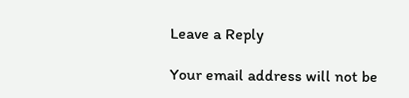Leave a Reply

Your email address will not be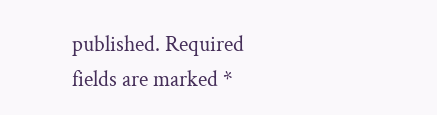published. Required fields are marked *